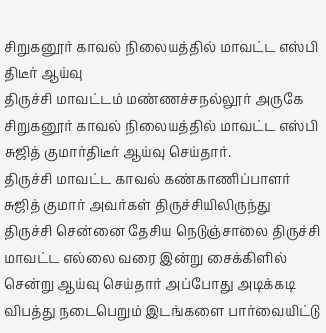சிறுகனூர் காவல் நிலையத்தில் மாவட்ட எஸ்பி திடீர் ஆய்வு
திருச்சி மாவட்டம் மண்ணச்சநல்லூர் அருகே சிறுகனூர் காவல் நிலையத்தில் மாவட்ட எஸ்பி சுஜித் குமார்திடீர் ஆய்வு செய்தார்.
திருச்சி மாவட்ட காவல் கண்காணிப்பாளர் சுஜித் குமார் அவர்கள் திருச்சியிலிருந்து திருச்சி சென்னை தேசிய நெடுஞ்சாலை திருச்சி மாவட்ட எல்லை வரை இன்று சைக்கிளில் சென்று ஆய்வு செய்தார் அப்போது அடிக்கடி விபத்து நடைபெறும் இடங்களை பார்வையிட்டு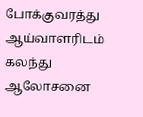போக்குவரத்து ஆய்வாளரிடம் கலந்து ஆலோசனை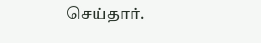செய்தார்.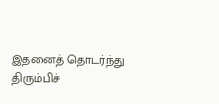இதனைத் தொடர்ந்து திரும்பிச்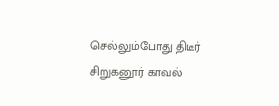செல்லும்போது திடீர் சிறுகனூர் காவல்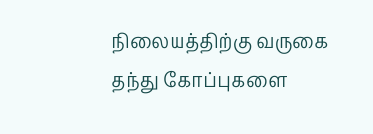நிலையத்திற்கு வருகை தந்து கோப்புகளை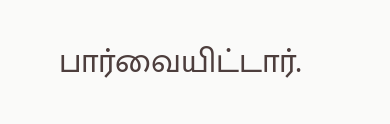பார்வையிட்டார்.